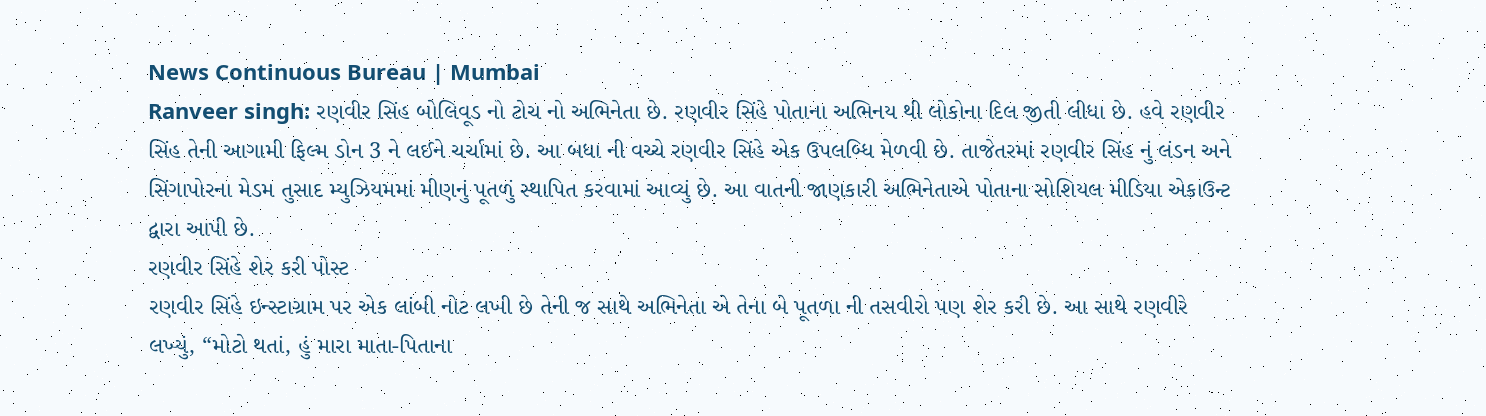News Continuous Bureau | Mumbai
Ranveer singh: રણવીર સિંહ બોલિવૂડ નો ટોચ નો અભિનેતા છે. રણવીર સિંહે પોતાના અભિનય થી લોકોના દિલ જીતી લીધા છે. હવે રણવીર સિંહ તેની આગામી ફિલ્મ ડોન 3 ને લઈને ચર્ચામાં છે. આ બધા ની વચ્ચે રણવીર સિંહે એક ઉપલબ્ધિ મેળવી છે. તાજેતરમાં રણવીર સિંહ નું લંડન અને સિંગાપોરના મેડમ તુસાદ મ્યુઝિયમમાં મીણનું પૂતળું સ્થાપિત કરવામાં આવ્યું છે. આ વાતની જાણકારી અભિનેતાએ પોતાના સોશિયલ મીડિયા એકાઉન્ટ દ્વારા આપી છે.
રણવીર સિંહે શેર કરી પોસ્ટ
રણવીર સિંહે ઇન્સ્ટાગ્રામ પર એક લાંબી નોટ લખી છે તેની જ સાથે અભિનેતા એ તેના બે પૂતળા ની તસવીરો પણ શેર કરી છે. આ સાથે રણવીરે લખ્યું, “મોટો થતાં, હું મારા માતા-પિતાના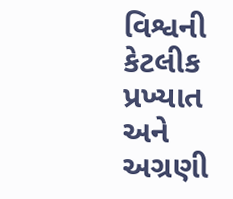વિશ્વની કેટલીક પ્રખ્યાત અને અગ્રણી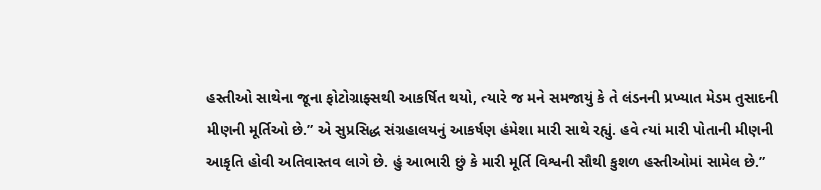હસ્તીઓ સાથેના જૂના ફોટોગ્રાફ્સથી આકર્ષિત થયો, ત્યારે જ મને સમજાયું કે તે લંડનની પ્રખ્યાત મેડમ તુસાદની મીણની મૂર્તિઓ છે.” એ સુપ્રસિદ્ધ સંગ્રહાલયનું આકર્ષણ હંમેશા મારી સાથે રહ્યું. હવે ત્યાં મારી પોતાની મીણની આકૃતિ હોવી અતિવાસ્તવ લાગે છે. હું આભારી છું કે મારી મૂર્તિ વિશ્વની સૌથી કુશળ હસ્તીઓમાં સામેલ છે.”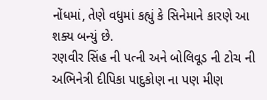નોંધમાં, તેણે વધુમાં કહ્યું કે સિનેમાને કારણે આ શક્ય બન્યું છે.
રણવીર સિંહ ની પત્ની અને બોલિવૂડ ની ટોચ ની અભિનેત્રી દીપિકા પાદુકોણ ના પણ મીણ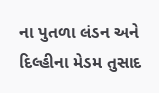ના પુતળા લંડન અને દિલ્હીના મેડમ તુસાદ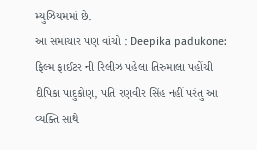મ્યુઝિયમમાં છે.
આ સમાચાર પણ વાંચો : Deepika padukone: ફિલ્મ ફાઈટર ની રિલીઝ પહેલા તિરુમાલા પહોંચી દીપિકા પાદુકોણ, પતિ રણવીર સિંહ નહીં પરંતુ આ વ્યક્તિ સાથે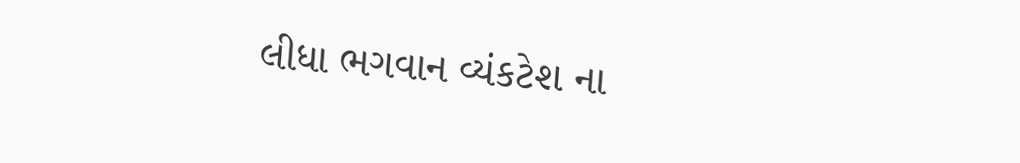લીધા ભગવાન વ્યંકટેશ ના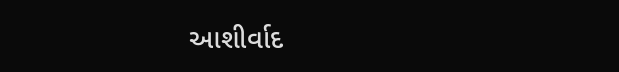આશીર્વાદ